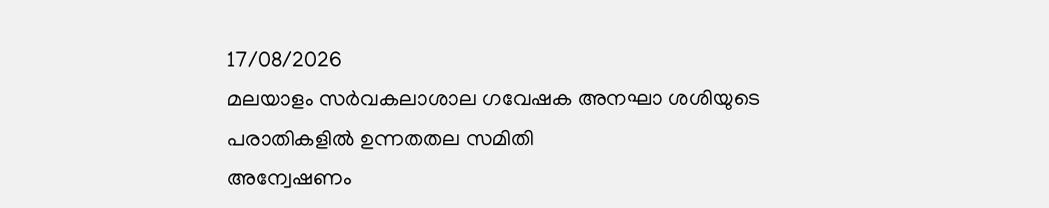17/08/2026
മലയാളം സർവകലാശാല ഗവേഷക അനഘാ ശശിയുടെ പരാതികളിൽ ഉന്നതതല സമിതി
അന്വേഷണം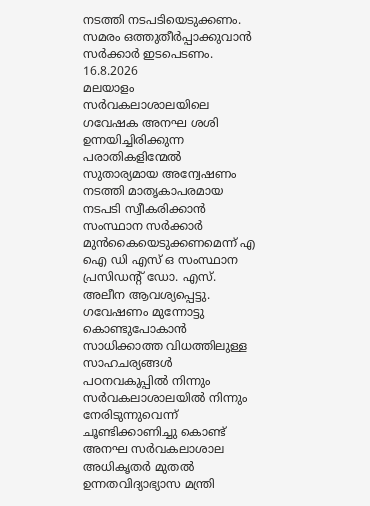നടത്തി നടപടിയെടുക്കണം.
സമരം ഒത്തുതീർപ്പാക്കുവാൻ സർക്കാർ ഇടപെടണം.
16.8.2026
മലയാളം സർവകലാശാലയിലെ ഗവേഷക അനഘ ശശി ഉന്നയിച്ചിരിക്കുന്ന പരാതികളിന്മേൽ സുതാര്യമായ അന്വേഷണം നടത്തി മാതൃകാപരമായ നടപടി സ്വീകരിക്കാൻ സംസ്ഥാന സർക്കാർ മുൻകൈയെടുക്കണമെന്ന് എ ഐ ഡി എസ് ഒ സംസ്ഥാന പ്രസിഡൻ്റ് ഡോ. എസ്. അലീന ആവശ്യപ്പെട്ടു. ഗവേഷണം മുന്നോട്ടു കൊണ്ടുപോകാൻ സാധിക്കാത്ത വിധത്തിലുള്ള സാഹചര്യങ്ങൾ പഠനവകുപ്പിൽ നിന്നും സർവകലാശാലയിൽ നിന്നും നേരിടുന്നുവെന്ന് ചൂണ്ടിക്കാണിച്ചു കൊണ്ട് അനഘ സർവകലാശാല അധികൃതർ മുതൽ ഉന്നതവിദ്യാഭ്യാസ മന്ത്രി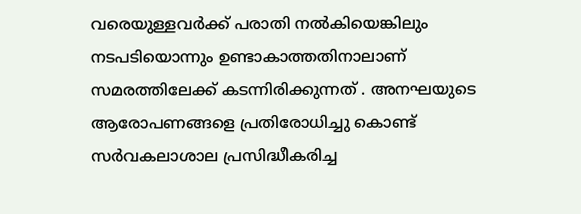വരെയുള്ളവർക്ക് പരാതി നൽകിയെങ്കിലും നടപടിയൊന്നും ഉണ്ടാകാത്തതിനാലാണ് സമരത്തിലേക്ക് കടന്നിരിക്കുന്നത് . അനഘയുടെ ആരോപണങ്ങളെ പ്രതിരോധിച്ചു കൊണ്ട് സർവകലാശാല പ്രസിദ്ധീകരിച്ച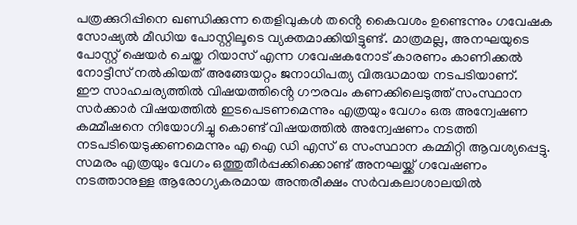പത്രക്കുറിപ്പിനെ ഖണ്ഡിക്കുന്ന തെളിവുകൾ തൻ്റെ കൈവശം ഉണ്ടെന്നും ഗവേഷക സോഷ്യൽ മീഡിയ പോസ്റ്റിലൂടെ വ്യക്തമാക്കിയിട്ടുണ്ട്. മാത്രമല്ല, അനഘയുടെ പോസ്റ്റ് ഷെയർ ചെയ്ത റിയാസ് എന്ന ഗവേഷകനോട് കാരണം കാണിക്കൽ നോട്ടീസ് നൽകിയത് അങ്ങേയറ്റം ജനാധിപത്യ വിരുദ്ധമായ നടപടിയാണ്.
ഈ സാഹചര്യത്തിൽ വിഷയത്തിൻ്റെ ഗൗരവം കണക്കിലെടുത്ത് സംസ്ഥാന സർക്കാർ വിഷയത്തിൽ ഇടപെടണമെന്നും എത്രയും വേഗം ഒരു അന്വേഷണ കമ്മീഷനെ നിയോഗിച്ചു കൊണ്ട് വിഷയത്തിൽ അന്വേഷണം നടത്തി നടപടിയെടുക്കണമെന്നും എ ഐ ഡി എസ് ഒ സംസ്ഥാന കമ്മിറ്റി ആവശ്യപ്പെട്ടു.
സമരം എത്രയും വേഗം ഒത്തുതീർപ്പക്കിക്കൊണ്ട് അനഘയ്ക്ക് ഗവേഷണം നടത്താനുള്ള ആരോഗ്യകരമായ അന്തരീക്ഷം സർവകലാശാലയിൽ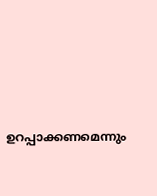ഉറപ്പാക്കണമെന്നും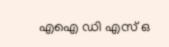എഐ ഡി എസ് ഒ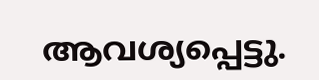ആവശ്യപ്പെട്ടു.